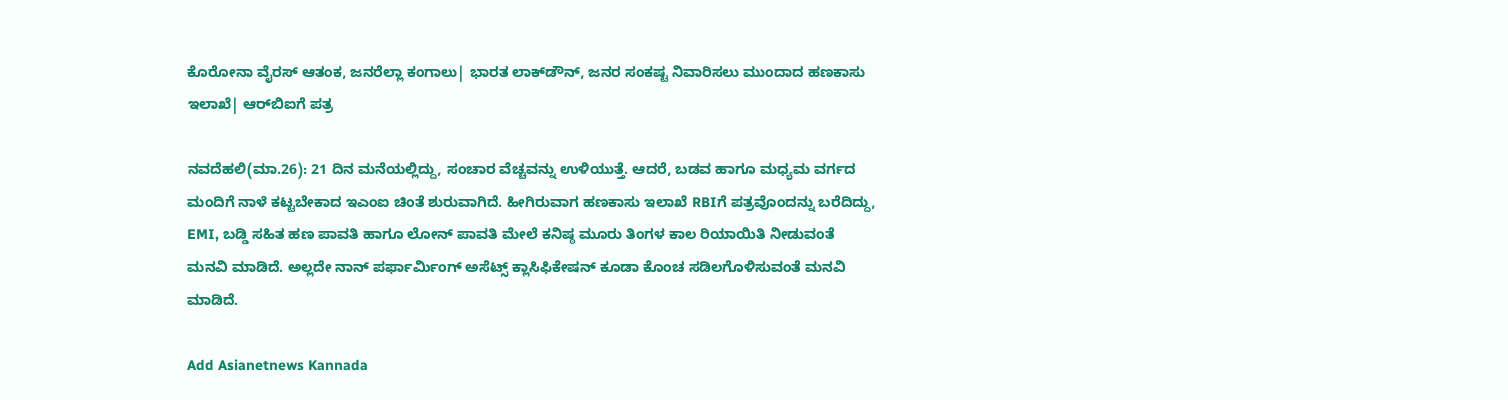ಕೊರೋನಾ ವೈರಸ್ ಆತಂಕ, ಜನರೆಲ್ಲಾ ಕಂಗಾಲು| ಭಾರತ ಲಾಕ್‌ಡೌನ್, ಜನರ ಸಂಕಷ್ಟ ನಿವಾರಿಸಲು ಮುಂದಾದ ಹಣಕಾಸು ಇಲಾಖೆ| ಆರ್‌ಬಿಐಗೆ ಪತ್ರ

ನವದೆಹಲಿ(ಮಾ.26): 21 ದಿನ ಮನೆಯಲ್ಲಿದ್ದು, ಸಂಚಾರ ವೆಚ್ಚವನ್ನು ಉಳಿಯುತ್ತೆ. ಆದರೆ, ಬಡವ ಹಾಗೂ ಮಧ್ಯಮ ವರ್ಗದ ಮಂದಿಗೆ ನಾಳೆ ಕಟ್ಟಬೇಕಾದ ಇಎಂಐ ಚಿಂತೆ ಶುರುವಾಗಿದೆ. ಹೀಗಿರುವಾಗ ಹಣಕಾಸು ಇಲಾಖೆ RBIಗೆ ಪತ್ರವೊಂದನ್ನು ಬರೆದಿದ್ದು, EMI, ಬಡ್ಡಿ ಸಹಿತ ಹಣ ಪಾವತಿ ಹಾಗೂ ಲೋನ್ ಪಾವತಿ ಮೇಲೆ ಕನಿಷ್ಠ ಮೂರು ತಿಂಗಳ ಕಾಲ ರಿಯಾಯಿತಿ ನೀಡುವಂತೆ ಮನವಿ ಮಾಡಿದೆ. ಅಲ್ಲದೇ ನಾನ್ ಪರ್ಫಾರ್ಮಿಂಗ್ ಅಸೆಟ್ಸ್ ಕ್ಲಾಸಿಫಿಕೇಷನ್ ಕೂಡಾ ಕೊಂಚ ಸಡಿಲಗೊಳಿಸುವಂತೆ ಮನವಿ ಮಾಡಿದೆ.

Add Asianetnews Kannada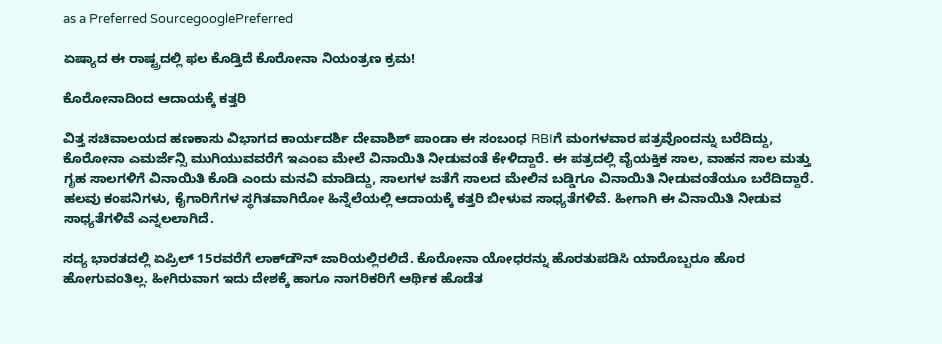as a Preferred SourcegooglePreferred

ಏಷ್ಯಾದ ಈ ರಾಷ್ಟ್ರದಲ್ಲಿ ಫಲ ಕೊಡ್ತಿದೆ ಕೊರೋನಾ ನಿಯಂತ್ರಣ ಕ್ರಮ!

ಕೊರೋನಾದಿಂದ ಆದಾಯಕ್ಕೆ ಕತ್ತರಿ

ವಿತ್ತ ಸಚಿವಾಲಯದ ಹಣಕಾಸು ವಿಭಾಗದ ಕಾರ್ಯದರ್ಶಿ ದೇವಾಶಿಶ್ ಪಾಂಡಾ ಈ ಸಂಬಂಧ RBIಗೆ ಮಂಗಳವಾರ ಪತ್ರವೊಂದನ್ನು ಬರೆದಿದ್ದು, ಕೊರೋನಾ ಎಮರ್ಜೆನ್ಸಿ ಮುಗಿಯುವವರೆಗೆ ಇಎಂಐ ಮೇಲೆ ವಿನಾಯಿತಿ ನೀಡುವಂತೆ ಕೇಳಿದ್ದಾರೆ. ಈ ಪತ್ರದಲ್ಲಿ ವೈಯಕ್ತಿಕ ಸಾಲ, ವಾಹನ ಸಾಲ ಮತ್ತು ಗೃಹ ಸಾಲಗಳಿಗೆ ವಿನಾಯಿತಿ ಕೊಡಿ ಎಂದು ಮನವಿ ಮಾಡಿದ್ದು, ಸಾಲಗಳ ಜತೆಗೆ ಸಾಲದ ಮೇಲಿನ ಬಡ್ಡಿಗೂ ವಿನಾಯಿತಿ ನೀಡುವಂತೆಯೂ ಬರೆದಿದ್ದಾರೆ. ಹಲವು ಕಂಪನಿಗಳು, ಕೈಗಾರಿಗೆಗಳ ಸ್ಥಗಿತವಾಗಿರೋ ಹಿನ್ನೆಲೆಯಲ್ಲಿ ಆದಾಯಕ್ಕೆ ಕತ್ತರಿ ಬೀಳುವ ಸಾಧ್ಯತೆಗಳಿವೆ. ಹೀಗಾಗಿ ಈ ವಿನಾಯಿತಿ ನೀಡುವ ಸಾಧ್ಯತೆಗಳಿವೆ ಎನ್ನಲಲಾಗಿದೆ.

ಸದ್ಯ ಭಾರತದಲ್ಲಿ ಏಪ್ರಿಲ್ 15ರವರೆಗೆ ಲಾಕ್‌ಡೌನ್ ಜಾರಿಯಲ್ಲಿರಲಿದೆ. ಕೊರೋನಾ ಯೋಧರನ್ನು ಹೊರತುಪಡಿಸಿ ಯಾರೊಬ್ಬರೂ ಹೊರ ಹೋಗುವಂತಿಲ್ಲ. ಹೀಗಿರುವಾಗ ಇದು ದೇಶಕ್ಕೆ ಹಾಗೂ ನಾಗರಿಕರಿಗೆ ಆರ್ಥಿಕ ಹೊಡೆತ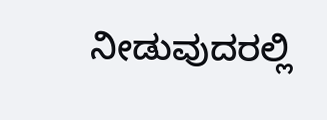ನೀಡುವುದರಲ್ಲಿ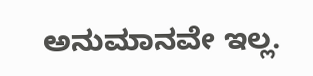ಅನುಮಾನವೇ ಇಲ್ಲ.